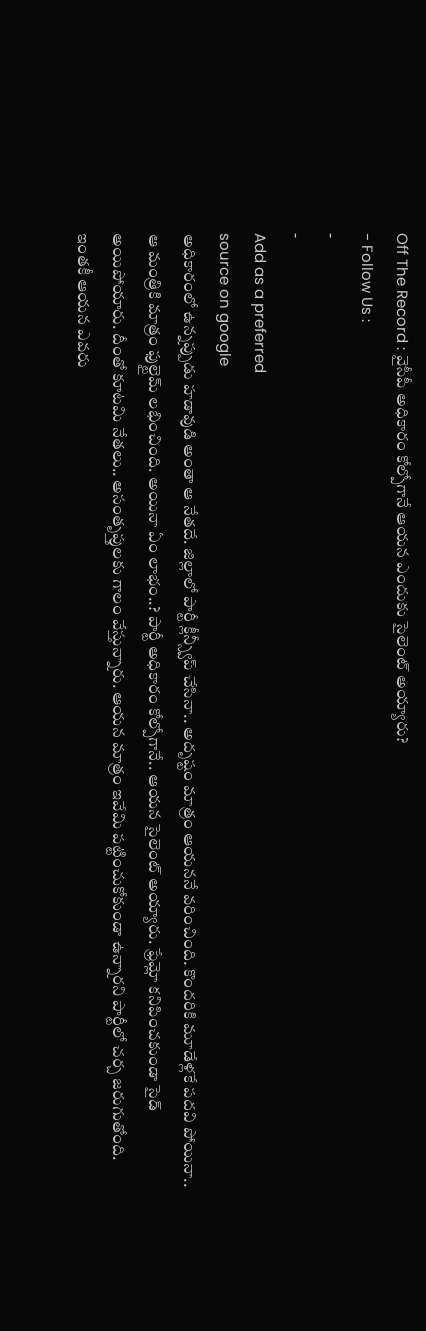Off The Record : వైసీపీ అధికారం కోల్పోగానే ఆయన ఎందుకు సైలెంట్ అయ్యారు?
- Follow Us :
-
-
Add as a preferred
source on google
అధికారంలో ఉన్నప్పుడు హడావుడి అంతా ఆ నేతదే. జిల్లాలో పార్టీ క్లీన్స్వీప్ చేసినా.. అదృష్టం మాత్రం ఆయననే వరించింది. కొందరికి మూడేళ్లకే పదవి పోయినా.. ఆ మంత్రికి మాత్రం ఫుల్టైమ్ లభించింది. అయినా ఏం లాభం..? పార్టీ అధికారం కోల్పోగానే.. ఆయన సైలెంట్ అయ్యారు. ఫ్రేమ్లో కనిపించకుండా సైడ్ అయిపోయారు. దీంతో కూటమి నేతలు.. అసంతృప్తులకు గాలం వేస్తున్నారు. ఆయన మాత్రం ఇవేమి పట్టించుకోకుండా ఉన్నారని పార్టీలో చర్చ జరుగుతోంది. ఇంతకీ ఆయన ఎవరు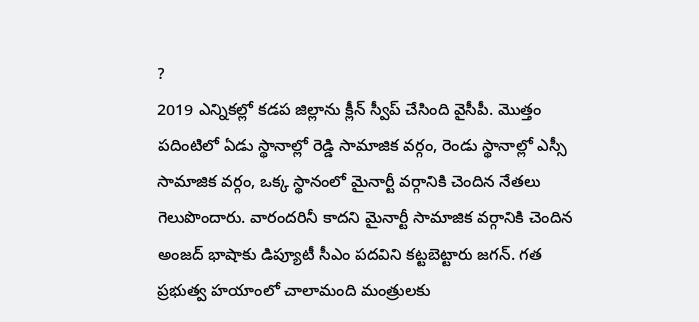?
2019 ఎన్నికల్లో కడప జిల్లాను క్లీన్ స్వీప్ చేసింది వైసీపీ. మొత్తం పదింటిలో ఏడు స్థానాల్లో రెడ్డి సామాజిక వర్గం, రెండు స్థానాల్లో ఎస్సీ సామాజిక వర్గం, ఒక్క స్థానంలో మైనార్టీ వర్గానికి చెందిన నేతలు గెలుపొందారు. వారందరినీ కాదని మైనార్టీ సామాజిక వర్గానికి చెందిన అంజద్ భాషాకు డిప్యూటీ సీఎం పదవిని కట్టబెట్టారు జగన్. గత ప్రభుత్వ హయాంలో చాలామంది మంత్రులకు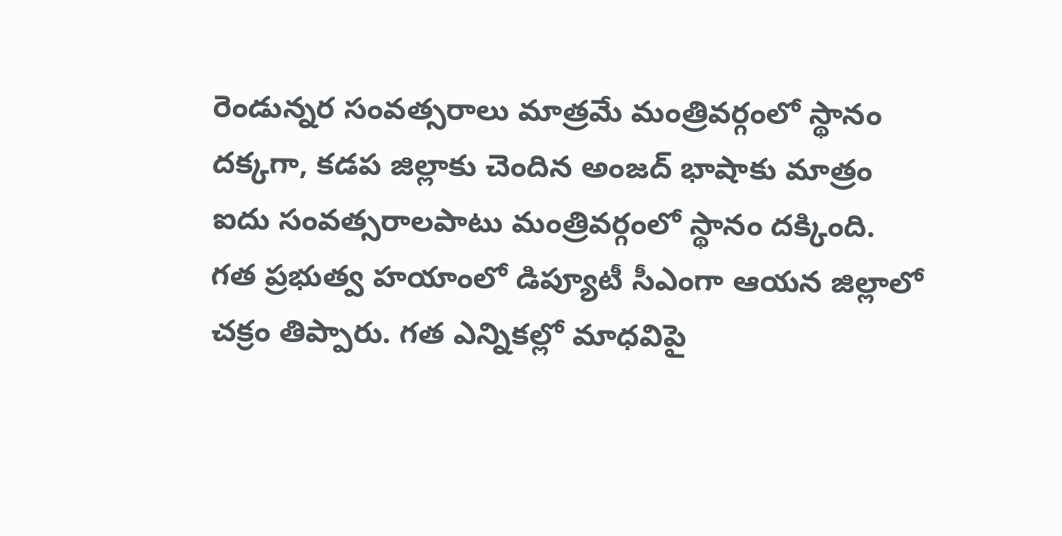రెండున్నర సంవత్సరాలు మాత్రమే మంత్రివర్గంలో స్థానం దక్కగా, కడప జిల్లాకు చెందిన అంజద్ భాషాకు మాత్రం ఐదు సంవత్సరాలపాటు మంత్రివర్గంలో స్థానం దక్కింది. గత ప్రభుత్వ హయాంలో డిప్యూటీ సీఎంగా ఆయన జిల్లాలో చక్రం తిప్పారు. గత ఎన్నికల్లో మాధవిపై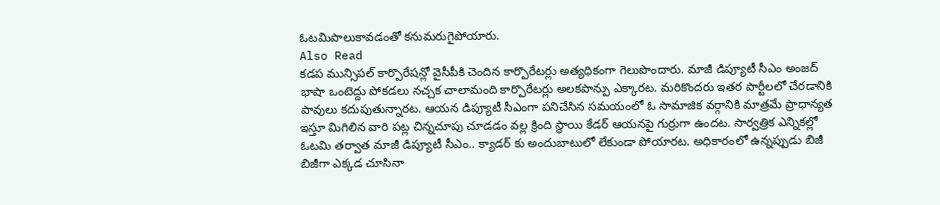ఓటమిపాలుకావడంతో కనుమరుగైపోయారు.
Also Read
కడప మున్సిపల్ కార్పొరేషన్లో వైసీపీకి చెందిన కార్పొరేటర్లు అత్యధికంగా గెలుపొందారు. మాజీ డిప్యూటీ సీఎం అంజద్ భాషా ఒంటెద్దు పోకడలు నచ్చక చాలామంది కార్పొరేటర్లు అలకపాన్పు ఎక్కారట. మరికొందరు ఇతర పార్టీలలో చేరడానికి పావులు కదుపుతున్నారట. ఆయన డిప్యూటీ సీఎంగా పనిచేసిన సమయంలో ఓ సామాజిక వర్గానికి మాత్రమే ప్రాధాన్యత ఇస్తూ మిగిలిన వారి పట్ల చిన్నచూపు చూడడం వల్ల క్రింది స్థాయి కేడర్ ఆయనపై గుర్రుగా ఉందట. సార్వత్రిక ఎన్నికల్లో ఓటమి తర్వాత మాజీ డిప్యూటీ సీఎం.. క్యాడర్ కు అందుబాటులో లేకుండా పోయారట. అధికారంలో ఉన్నప్పుడు బిజీ బిజీగా ఎక్కడ చూసినా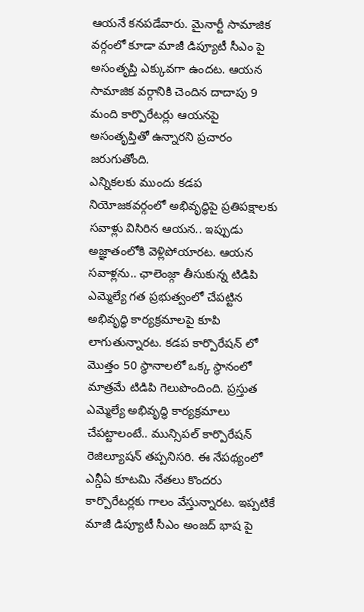ఆయనే కనపడేవారు. మైనార్టీ సామాజిక వర్గంలో కూడా మాజీ డిప్యూటీ సీఎం పై అసంతృప్తి ఎక్కువగా ఉందట. ఆయన సామాజిక వర్గానికి చెందిన దాదాపు 9 మంది కార్పొరేటర్లు ఆయనపై అసంతృప్తితో ఉన్నారని ప్రచారం జరుగుతోంది.
ఎన్నికలకు ముందు కడప నియోజకవర్గంలో అభివృద్ధిపై ప్రతిపక్షాలకు సవాళ్లు విసిరిన ఆయన.. ఇప్పుడు అజ్ఞాతంలోకి వెళ్లిపోయారట. ఆయన సవాళ్లను.. ఛాలెంజ్గా తీసుకున్న టిడిపి ఎమ్మెల్యే గత ప్రభుత్వంలో చేపట్టిన అభివృద్ధి కార్యక్రమాలపై కూపి లాగుతున్నారట. కడప కార్పొరేషన్ లో మొత్తం 50 స్థానాలలో ఒక్క స్థానంలో మాత్రమే టిడిపి గెలుపొందింది. ప్రస్తుత ఎమ్మెల్యే అభివృద్ధి కార్యక్రమాలు చేపట్టాలంటే.. మున్సిపల్ కార్పొరేషన్ రెజిల్యూషన్ తప్పనిసరి. ఈ నేపథ్యంలో ఎన్డీఏ కూటమి నేతలు కొందరు కార్పొరేటర్లకు గాలం వేస్తున్నారట. ఇప్పటికే మాజీ డిప్యూటీ సీఎం అంజద్ భాష పై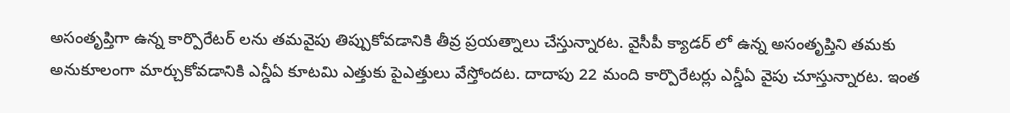అసంతృప్తిగా ఉన్న కార్పొరేటర్ లను తమవైపు తిప్పుకోవడానికి తీవ్ర ప్రయత్నాలు చేస్తున్నారట. వైసీపీ క్యాడర్ లో ఉన్న అసంతృప్తిని తమకు అనుకూలంగా మార్చుకోవడానికి ఎన్డీఏ కూటమి ఎత్తుకు పైఎత్తులు వేస్తోందట. దాదాపు 22 మంది కార్పొరేటర్లు ఎన్డీఏ వైపు చూస్తున్నారట. ఇంత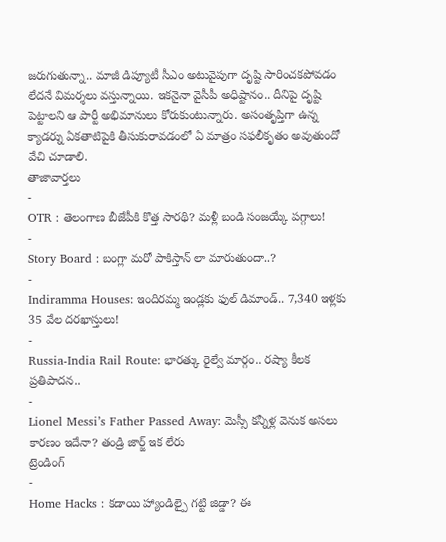జరుగుతున్నా.. మాజీ డిప్యూటీ సీఎం అటువైపుగా దృష్టి సారించకపోవడం లేదనే విమర్శలు వస్తున్నాయి. ఇకనైనా వైసీపీ అధిష్టానం.. దీనిపై దృష్టి పెట్టాలని ఆ పార్టీ అభిమానులు కోరుకుంటున్నారు. అసంతృప్తిగా ఉన్న క్యాడర్ను ఏకతాటిపైకి తీసుకురావడంలో ఏ మాత్రం సఫలీకృతం అవుతుందో వేచి చూడాలి.
తాజావార్తలు
-
OTR : తెలంగాణ బీజేపీకి కొత్త సారథి? మళ్లీ బండి సంజయ్కే పగ్గాలు!
-
Story Board : బంగ్లా మరో పాకిస్తాన్ లా మారుతుందా..?
-
Indiramma Houses: ఇందిరమ్మ ఇండ్లకు ఫుల్ డిమాండ్.. 7,340 ఇళ్లకు 35 వేల దరఖాస్తులు!
-
Russia-India Rail Route: భారత్కు రైల్వే మార్గం.. రష్యా కీలక ప్రతిపాదన..
-
Lionel Messi’s Father Passed Away: మెస్సీ కన్నీళ్ల వెనుక అసలు కారణం ఇదేనా? తండ్రి జార్జ్ ఇక లేరు
ట్రెండింగ్
-
Home Hacks : కడాయి హ్యాండిల్పై గట్టి జిడ్డా? ఈ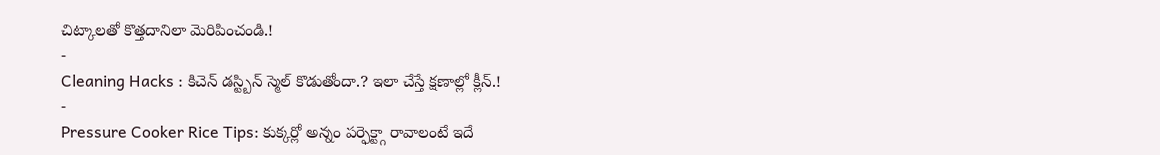చిట్కాలతో కొత్తదానిలా మెరిపించండి.!
-
Cleaning Hacks : కిచెన్ డస్ట్బిన్ స్మెల్ కొడుతోందా.? ఇలా చేస్తే క్షణాల్లో క్లీన్.!
-
Pressure Cooker Rice Tips: కుక్కర్లో అన్నం పర్ఫెక్ట్గా రావాలంటే ఇదే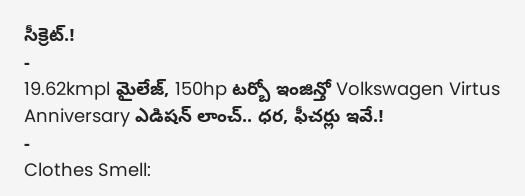సీక్రెట్.!
-
19.62kmpl మైలేజ్, 150hp టర్బో ఇంజిన్తో Volkswagen Virtus Anniversary ఎడిషన్ లాంచ్.. ధర, ఫీచర్లు ఇవే.!
-
Clothes Smell: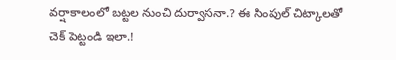వర్షాకాలంలో బట్టల నుంచి దుర్వాసనా.? ఈ సింపుల్ చిట్కాలతో చెక్ పెట్టండి ఇలా.!